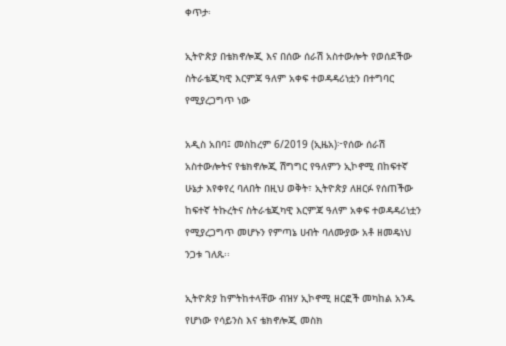ቀጥታ፡

ኢትዮጵያ በቴክኖሎጂ እና በሰው ሰራሽ አስተውሎት የወሰደችው ስትራቴጂካዊ እርምጃ ዓለም አቀፍ ተወዳዳሪነቷን በተግባር የሚያረጋግጥ ነው

አዲስ አበባ፤ መስከረም 6/2019 (ኢዜአ)፦የሰው ሰራሽ አስተውሎትና የቴክኖሎጂ ሽግግር የዓለምን ኢኮኖሚ በከፍተኛ ሁኔታ እየቀየረ ባለበት በዚህ ወቅት፣ ኢትዮጵያ ለዘርፉ የሰጠችው ከፍተኛ ትኩረትና ስትራቴጂካዊ እርምጃ ዓለም አቀፍ ተወዳዳሪነቷን የሚያረጋግጥ መሆኑን የምጣኔ ሀብት ባለሙያው አቶ ዘመዴነህ ንጋቱ ገለጹ፡፡

ኢትዮጵያ ከምትከተላቸው ብዝሃ ኢኮኖሚ ዘርፎች መካከል አንዱ የሆነው የሳይንስ እና ቴክኖሎጂ መስክ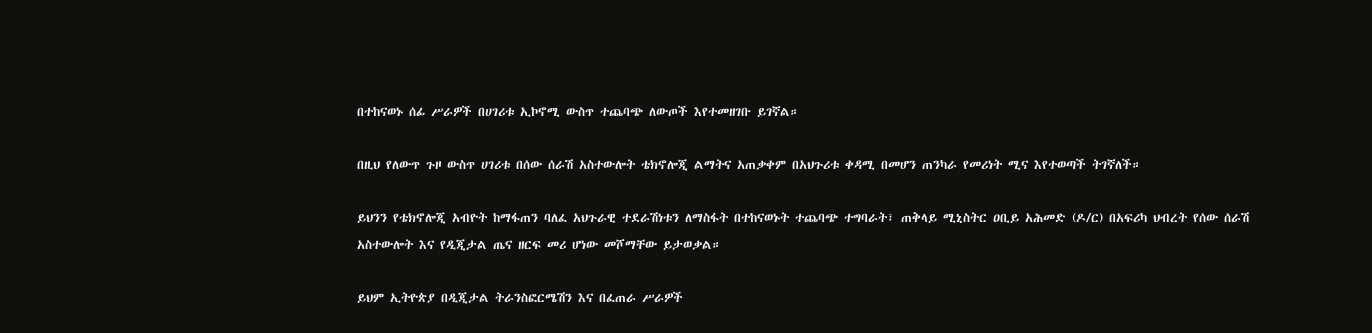በተከናወኑ ሰፊ ሥራዎች በሀገሪቱ ኢኮኖሚ ውስጥ ተጨባጭ ለውጦች እየተመዘገቡ ይገኛል።

በዚህ የለውጥ ጉዞ ውስጥ ሀገሪቱ በሰው ሰራሽ አስተውሎት ቴክኖሎጂ ልማትና አጠቃቀም በአህጉሪቱ ቀዳሚ በመሆን ጠንካራ የመሪነት ሚና እየተወጣች ትገኛለች።

ይህንን የቴክኖሎጂ አብዮት ከማፋጠን ባለፈ አህጉራዊ ተደራሽነቱን ለማስፋት በተከናወኑት ተጨባጭ ተግባራት፣ ጠቅላይ ሚኒስትር ዐቢይ አሕመድ (ዶ/ር) በአፍሪካ ህብረት የሰው ሰራሽ አስተውሎት እና የዲጂታል ጤና ዘርፍ መሪ ሆነው መሾማቸው ይታወቃል።

ይህም ኢትዮጵያ በዲጂታል ትራንስፎርሜሽን እና በፈጠራ ሥራዎች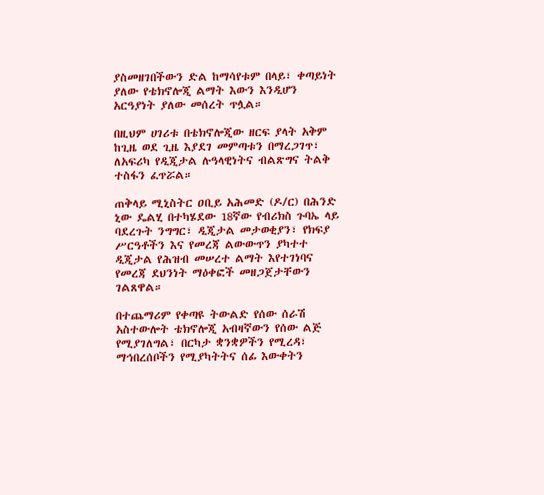ያስመዘገበችውን ድል ከማሳየቱም በላይ፣ ቀጣይነት ያለው የቴክኖሎጂ ልማት እውን እንዲሆን አርዓያነት ያለው መሰረት ጥሏል።

በዚህም ሀገሪቱ በቴክኖሎጂው ዘርፍ ያላት አቅም ከጊዜ ወደ ጊዜ እያደገ መምጣቱን በማረጋገጥ፣ ለአፍሪካ የዲጂታል ሉዓላዊነትና ብልጽግና ትልቅ ተስፋን ፈጥሯል።

ጠቅላይ ሚኒስትር ዐቢይ አሕመድ (ዶ/ር) በሕንድ ኒው ዴልሂ በተካሄደው 18ኛው የብሪክስ ጉባኤ ላይ ባደረጉት ንግግር፣ ዲጂታል መታወቂያን፣ የክፍያ ሥርዓቶችን እና የመረጃ ልውውጥን ያካተተ ዲጂታል የሕዝብ መሠረተ ልማት እየተገነባና የመረጃ ደህንነት ማዕቀፎች መዘጋጀታቸውን ገልጸዋል።

በተጨማሪም የቀጣዩ ትውልድ የሰው ሰራሽ አስተውሎት ቴክኖሎጂ አብዛኛውን የሰው ልጅ የሚያገለግል፣ በርካታ ቋንቋዎችን የሚረዳ፣ ማኅበረሰቦችን የሚያካትትና ሰፊ እውቀትን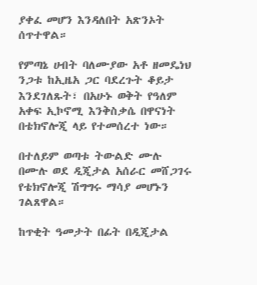ያቀፈ መሆን እንዳለበት አጽንኦት ሰጥተዋል።

የምጣኔ ሀብት ባለሙያው አቶ ዘመዴነህ ንጋቱ ከኢዜአ ጋር ባደረጉት ቆይታ እንደገለጹት፣ በአሁኑ ወቅት የዓለም አቀፍ ኢኮኖሚ እንቅስቃሴ በዋናነት በቴክኖሎጂ ላይ የተመሰረተ ነው።

በተለይም ወጣቱ ትውልድ ሙሉ በሙሉ ወደ ዲጂታል አሰራር መሸጋገሩ የቴክኖሎጂ ሽግግሩ ማሳያ መሆኑን ገልጸዋል።

ከጥቂት ዓመታት በፊት በዲጂታል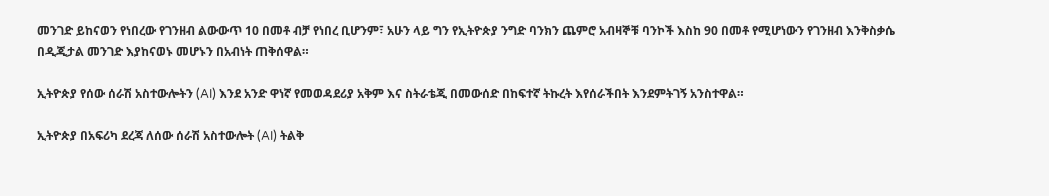መንገድ ይከናወን የነበረው የገንዘብ ልውውጥ 10 በመቶ ብቻ የነበረ ቢሆንም፣ አሁን ላይ ግን የኢትዮጵያ ንግድ ባንክን ጨምሮ አብዛኞቹ ባንኮች እስከ 90 በመቶ የሚሆነውን የገንዘብ እንቅስቃሴ በዲጂታል መንገድ እያከናወኑ መሆኑን በአብነት ጠቅሰዋል።

ኢትዮጵያ የሰው ሰራሽ አስተውሎትን (AI) እንደ አንድ ዋነኛ የመወዳደሪያ አቅም እና ስትራቴጂ በመውሰድ በከፍተኛ ትኩረት እየሰራችበት እንደምትገኝ አንስተዋል።

ኢትዮጵያ በአፍሪካ ደረጃ ለሰው ሰራሽ አስተውሎት (AI) ትልቅ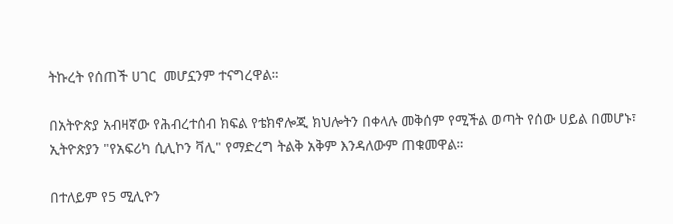ትኩረት የሰጠች ሀገር  መሆኗንም ተናግረዋል።

በአትዮጵያ አብዛኛው የሕብረተሰብ ክፍል የቴክኖሎጂ ክህሎትን በቀላሉ መቅሰም የሚችል ወጣት የሰው ሀይል በመሆኑ፣ ኢትዮጵያን "የአፍሪካ ሲሊኮን ቫሊ" የማድረግ ትልቅ አቅም እንዳለውም ጠቁመዋል።

በተለይም የ5 ሚሊዮን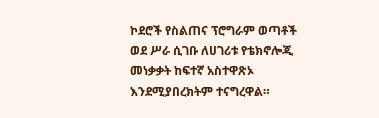ኮደሮች የስልጠና ፕሮግራም ወጣቶች ወደ ሥራ ሲገቡ ለሀገሪቱ የቴክኖሎጂ መነቃቃት ከፍተኛ አስተዋጽኦ እንደሚያበረክትም ተናግረዋል።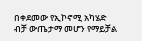በቀደመው የኢኮኖሚ አካሄድ ብቻ ውጤታማ መሆን የማይቻል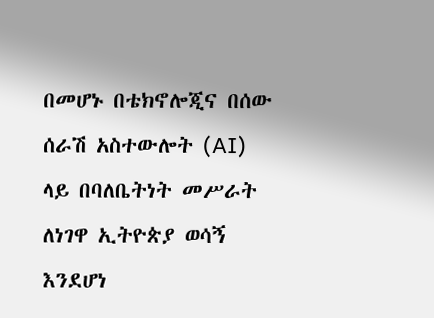በመሆኑ በቴክኖሎጂና በሰው ሰራሽ አስተውሎት (AI)  ላይ በባለቤትነት መሥራት ለነገዋ ኢትዮጵያ ወሳኝ እንደሆነ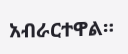አብራርተዋል።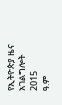የኢትዮጵያ ዜና አገልግሎት
2015
ዓ.ም